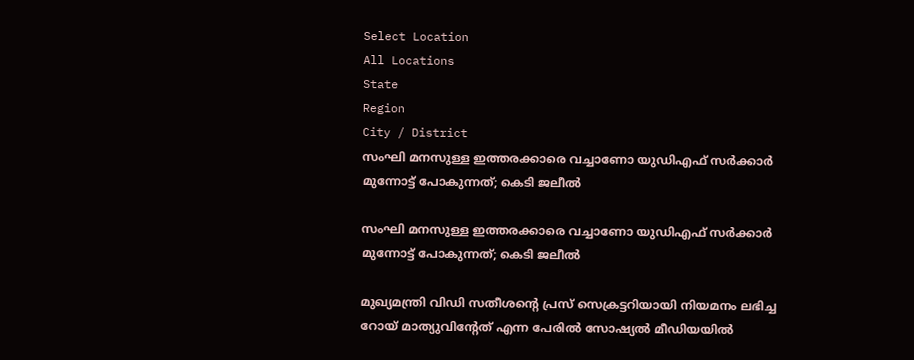Select Location
All Locations
State
Region
City / District
സംഘി മനസുള്ള ഇത്തരക്കാരെ വച്ചാണോ യുഡിഎഫ് സര്‍ക്കാര്‍ മുന്നോട്ട് പോകുന്നത്; കെടി ജലീല്‍

സംഘി മനസുള്ള ഇത്തരക്കാരെ വച്ചാണോ യുഡിഎഫ് സര്‍ക്കാര്‍ മുന്നോട്ട് പോകുന്നത്; കെടി ജലീല്‍

മുഖ്യമന്ത്രി വിഡി സതീശന്റെ പ്രസ് സെക്രട്ടറിയായി നിയമനം ലഭിച്ച റോയ് മാത്യുവിന്റേത് എന്ന പേരില്‍ സോഷ്യല്‍ മീഡിയയില്‍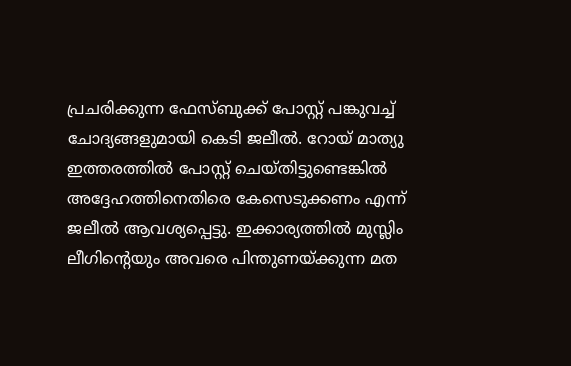പ്രചരിക്കുന്ന ഫേസ്ബുക്ക് പോസ്റ്റ് പങ്കുവച്ച് ചോദ്യങ്ങളുമായി കെടി ജലീല്‍. റോയ് മാത്യു ഇത്തരത്തില്‍ പോസ്റ്റ് ചെയ്തിട്ടുണ്ടെങ്കില്‍ അദ്ദേഹത്തിനെതിരെ കേസെടുക്കണം എന്ന് ജലീല്‍ ആവശ്യപ്പെട്ടു. ഇക്കാര്യത്തില്‍ മുസ്ലിം ലീഗിന്റെയും അവരെ പിന്തുണയ്ക്കുന്ന മത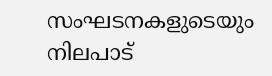സംഘടനകളുടെയും നിലപാട്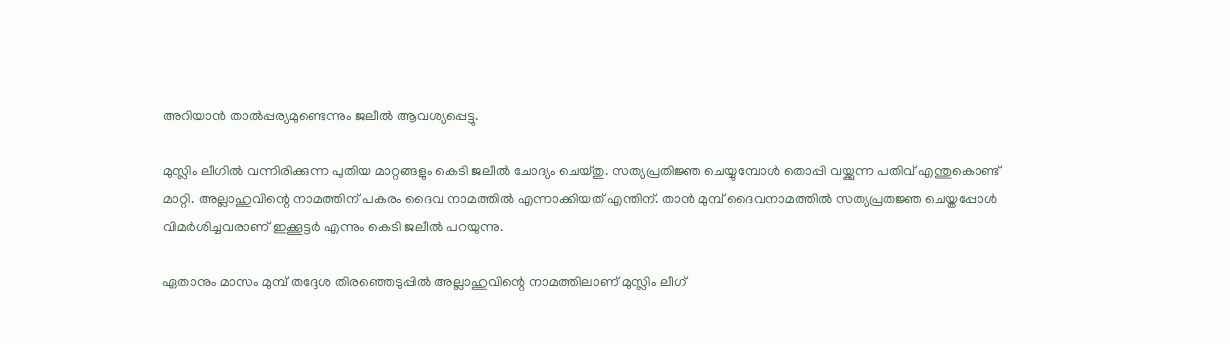അറിയാന്‍ താല്‍പ്പര്യമുണ്ടെന്നും ജലീല്‍ ആവശ്യപ്പെട്ടു.

മുസ്ലിം ലീഗില്‍ വന്നിരിക്കുന്ന പുതിയ മാറ്റങ്ങളും കെടി ജലീല്‍ ചോദ്യം ചെയ്തു. സത്യപ്രതിജ്ഞ ചെയ്യുമ്പോള്‍ തൊപ്പി വയ്ക്കുന്ന പതിവ് എന്തുകൊണ്ട് മാറ്റി. അല്ലാഹുവിന്റെ നാമത്തിന് പകരം ദൈവ നാമത്തില്‍ എന്നാക്കിയത് എന്തിന്. താന്‍ മുമ്പ് ദൈവനാമത്തില്‍ സത്യപ്രതജ്ഞ ചെയ്തപ്പോള്‍ വിമര്‍ശിച്ചവരാണ് ഇക്കൂട്ടര്‍ എന്നും കെടി ജലീല്‍ പറയുന്നു.

ഏതാനും മാസം മുമ്പ് തദ്ദേശ തിരഞ്ഞെടുപ്പില്‍ അല്ലാഹുവിന്റെ നാമത്തിലാണ് മുസ്ലിം ലീഗ്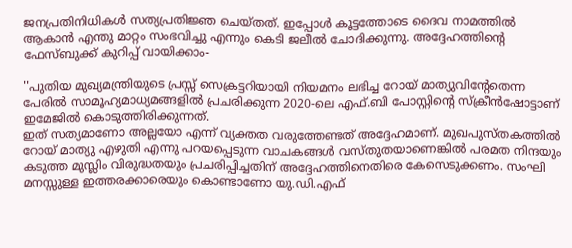ജനപ്രതിനിധികള്‍ സത്യപ്രതിജ്ഞ ചെയ്തത്. ഇപ്പോള്‍ കൂട്ടത്തോടെ ദൈവ നാമത്തില്‍ ആകാന്‍ എന്തു മാറ്റം സംഭവിച്ചു എന്നും കെടി ജലീല്‍ ചോദിക്കുന്നു. അദ്ദേഹത്തിന്റെ ഫേസ്ബുക്ക് കുറിപ്പ് വായിക്കാം-

''പുതിയ മുഖ്യമന്ത്രിയുടെ പ്രസ്സ് സെക്രട്ടറിയായി നിയമനം ലഭിച്ച റോയ് മാത്യുവിൻ്റേതെന്ന പേരിൽ സാമൂഹ്യമാധ്യമങ്ങളിൽ പ്രചരിക്കുന്ന 2020-ലെ എഫ്.ബി പോസ്റ്റിൻ്റെ സ്ക്രീൻഷോട്ടാണ് ഇമേജിൽ കൊടുത്തിരിക്കുന്നത്.
ഇത് സത്യമാണോ അല്ലയോ എന്ന് വ്യക്തത വരുത്തേണ്ടത് അദ്ദേഹമാണ്. മുഖപുസ്തകത്തിൽ റോയ് മാത്യു എഴുതി എന്നു പറയപ്പെടുന്ന വാചകങ്ങൾ വസ്തുതയാണെങ്കിൽ പരമത നിന്ദയും കടുത്ത മുസ്ലിം വിരുദ്ധതയും പ്രചരിപ്പിച്ചതിന് അദ്ദേഹത്തിനെതിരെ കേസെടുക്കണം. സംഘി മനസ്സുള്ള ഇത്തരക്കാരെയും കൊണ്ടാണോ യു.ഡി.എഫ്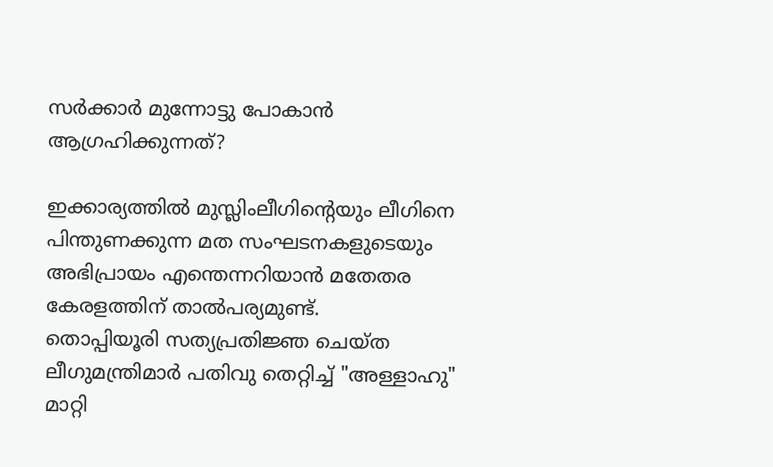സർക്കാർ മുന്നോട്ടു പോകാൻ ആഗ്രഹിക്കുന്നത്?

ഇക്കാര്യത്തിൽ മുസ്ലിംലീഗിൻ്റെയും ലീഗിനെ പിന്തുണക്കുന്ന മത സംഘടനകളുടെയും അഭിപ്രായം എന്തെന്നറിയാൻ മതേതര കേരളത്തിന് താൽപര്യമുണ്ട്.
തൊപ്പിയൂരി സത്യപ്രതിജ്ഞ ചെയ്ത ലീഗുമന്ത്രിമാർ പതിവു തെറ്റിച്ച് "അള്ളാഹു" മാറ്റി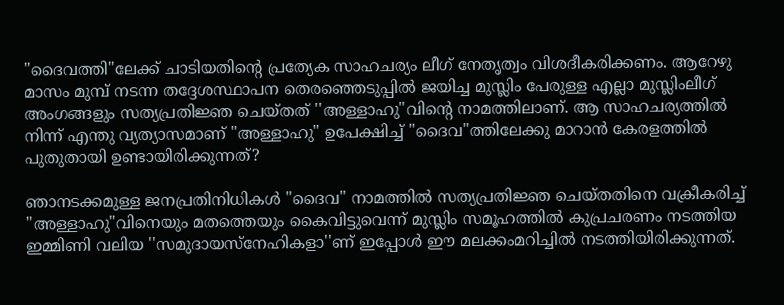"ദൈവത്തി"ലേക്ക് ചാടിയതിൻ്റെ പ്രത്യേക സാഹചര്യം ലീഗ് നേതൃത്വം വിശദീകരിക്കണം. ആറേഴു മാസം മുമ്പ് നടന്ന തദ്ദേശസ്ഥാപന തെരഞ്ഞെടുപ്പിൽ ജയിച്ച മുസ്ലിം പേരുള്ള എല്ലാ മുസ്ലിംലീഗ് അംഗങ്ങളും സത്യപ്രതിജ്ഞ ചെയ്തത് ''അള്ളാഹു"വിൻ്റെ നാമത്തിലാണ്. ആ സാഹചര്യത്തിൽ നിന്ന് എന്തു വ്യത്യാസമാണ് "അള്ളാഹു" ഉപേക്ഷിച്ച് "ദൈവ"ത്തിലേക്കു മാറാൻ കേരളത്തിൽ പുതുതായി ഉണ്ടായിരിക്കുന്നത്?

ഞാനടക്കമുള്ള ജനപ്രതിനിധികൾ "ദൈവ" നാമത്തിൽ സത്യപ്രതിജ്ഞ ചെയ്തതിനെ വക്രീകരിച്ച് "അള്ളാഹു"വിനെയും മതത്തെയും കൈവിട്ടുവെന്ന് മുസ്ലിം സമൂഹത്തിൽ കുപ്രചരണം നടത്തിയ ഇമ്മിണി വലിയ ''സമുദായസ്നേഹികളാ''ണ് ഇപ്പോൾ ഈ മലക്കംമറിച്ചിൽ നടത്തിയിരിക്കുന്നത്.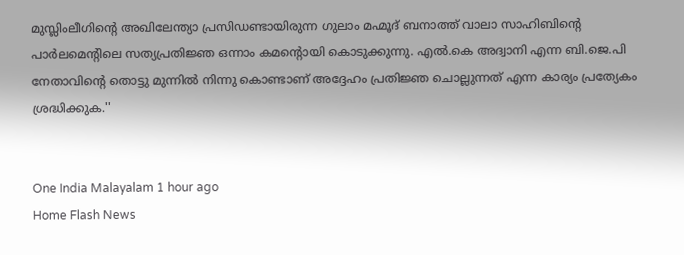മുസ്ലിംലീഗിൻ്റെ അഖിലേന്ത്യാ പ്രസിഡണ്ടായിരുന്ന ഗുലാം മഹ്മൂദ് ബനാത്ത് വാലാ സാഹിബിൻ്റെ പാർലമെൻ്റിലെ സത്യപ്രതിജ്ഞ ഒന്നാം കമൻ്റൊയി കൊടുക്കുന്നു. എൽ.കെ അദ്വാനി എന്ന ബി.ജെ.പി നേതാവിൻ്റെ തൊട്ടു മുന്നിൽ നിന്നു കൊണ്ടാണ് അദ്ദേഹം പ്രതിജ്ഞ ചൊല്ലുന്നത് എന്ന കാര്യം പ്രത്യേകം ശ്രദ്ധിക്കുക.''


One India Malayalam 1 hour ago
Home Flash News